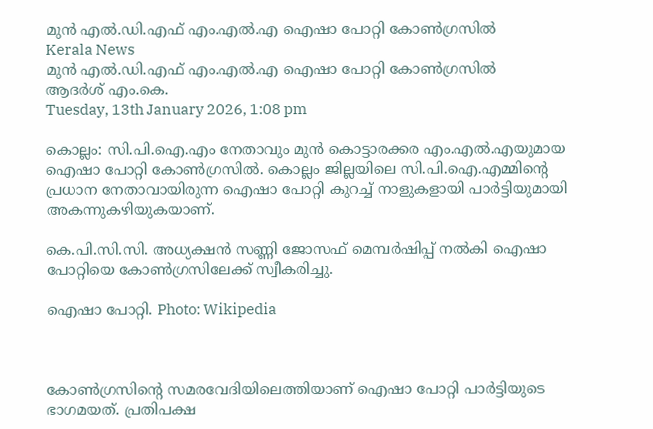മുന്‍ എല്‍.ഡി.എഫ് എം.എല്‍.എ ഐഷാ പോറ്റി കോണ്‍ഗ്രസില്‍
Kerala News
മുന്‍ എല്‍.ഡി.എഫ് എം.എല്‍.എ ഐഷാ പോറ്റി കോണ്‍ഗ്രസില്‍
ആദര്‍ശ് എം.കെ.
Tuesday, 13th January 2026, 1:08 pm

കൊല്ലം: സി.പി.ഐ.എം നേതാവും മുന്‍ കൊട്ടാരക്കര എം.എല്‍.എയുമായ ഐഷാ പോറ്റി കോണ്‍ഗ്രസില്‍. കൊല്ലം ജില്ലയിലെ സി.പി.ഐ.എമ്മിന്റെ പ്രധാന നേതാവായിരുന്ന ഐഷാ പോറ്റി കുറച്ച് നാളുകളായി പാര്‍ട്ടിയുമായി അകന്നുകഴിയുകയാണ്.

കെ.പി.സി.സി. അധ്യക്ഷന്‍ സണ്ണി ജോസഫ് മെമ്പര്‍ഷിപ്പ് നല്‍കി ഐഷാ പോറ്റിയെ കോണ്‍ഗ്രസിലേക്ക് സ്വീകരിച്ചു.

ഐഷാ പോറ്റി. Photo: Wikipedia



കോണ്‍ഗ്രസിന്റെ സമരവേദിയിലെത്തിയാണ് ഐഷാ പോറ്റി പാര്‍ട്ടിയുടെ ഭാഗമയത്. പ്രതിപക്ഷ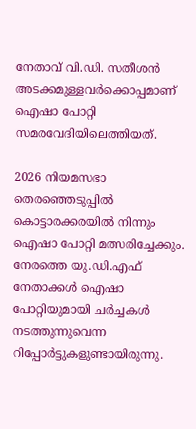നേതാവ് വി.ഡി. സതീശന്‍ അടക്കമുള്ളവര്‍ക്കൊപ്പമാണ് ഐഷാ പോറ്റി സമരവേദിയിലെത്തിയത്.

2026 നിയമസഭാ തെരഞ്ഞെടുപ്പില്‍ കൊട്ടാരക്കരയില്‍ നിന്നും ഐഷാ പോറ്റി മത്സരിച്ചേക്കും. നേരത്തെ യു.ഡി.എഫ് നേതാക്കള്‍ ഐഷാ പോറ്റിയുമായി ചര്‍ച്ചകള്‍ നടത്തുന്നുവെന്ന റിപ്പോര്‍ട്ടുകളുണ്ടായിരുന്നു.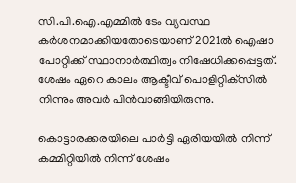സി.പി.ഐ.എമ്മില്‍ ടേം വ്യവസ്ഥ കർശനമാക്കിയതോടെയാണ് 2021ല്‍ ഐഷാ പോറ്റിക്ക് സ്ഥാനാര്‍ത്ഥിത്വം നിഷേധിക്കപ്പെട്ടത്. ശേഷം ഏറെ കാലം ആക്ടീവ് പൊളിറ്റിക്‌സില്‍ നിന്നും അവര്‍ പിന്‍വാങ്ങിയിരുന്നു.

കൊട്ടാരക്കരയിലെ പാര്‍ട്ടി ഏരിയയില്‍ നിന്ന് കമ്മിറ്റിയില്‍ നിന്ന് ശേഷം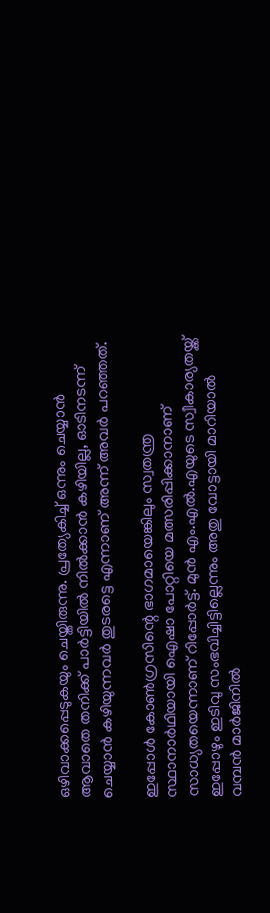ഒഴിവാക്കപ്പെടുകയും ചെയ്തിരുന്നു. പ്രത്യേകിച്ച് ഒന്നും ചെയ്യാന്‍ ആവാതെ തനിക്ക് പാര്‍ട്ടിയില്‍ നില്‍ക്കാന്‍ കഴിയില്ല, ഓടിനടന്ന് ചെയ്യാന്‍ കഴിയുന്നവര്‍ തുടരട്ടെ എന്നാണ് അന്ന് അവര്‍ പറഞ്ഞത്.

ഇപ്പോള്‍ കോണ്‍ഗ്രസിന്റെ ഭാഗമായെങ്കിലും സ്വതന്ത്ര സ്ഥാനാര്‍ഥിയായി ഐഷാ പോറ്റിയെ മത്സരിപ്പിക്കാനാണ് സാധ്യതയെന്നാണ് റിപ്പോര്‍ട്ട്. മുന്‍ എം.എല്‍.എയുടെ സ്വീകാര്യതയ്ക്ക് ഇപ്പോഴും ഇടിവു സംഭവിച്ചിട്ടില്ലെന്നും അതു വോട്ടായി മാറിയാല്‍ വമ്പന്‍ മാര്‍ജിനില്‍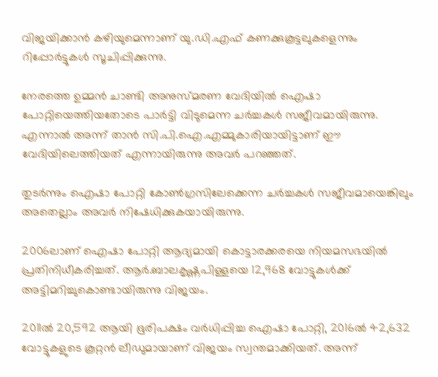വിജയിക്കാന്‍ കഴിയുമെന്നാണ് യു.ഡി.എഫ് കണക്കുകൂട്ടലുകളെന്നും റിപ്പോര്‍ട്ടുകള്‍ സൂചിപ്പിക്കുന്നു.

നേരത്തെ ഉമ്മന്‍ ചാണ്ടി അനുസ്മരണ വേദിയില്‍ ഐഷാ പോറ്റിയെത്തിയതോടെ പാര്‍ട്ടി വിടുമെന്ന ചര്‍ച്ചകള്‍ സജീവമായിരുന്നു. എന്നാല്‍ അന്ന് താന്‍ സി.പി.ഐ.എമ്മുകാരിയായിട്ടാണ് ഈ വേദിയിലെത്തിയത് എന്നായിരുന്നു അവര്‍ പറഞ്ഞത്.

തുടര്‍ന്നും ഐഷാ പോറ്റി കോണ്‍ഗ്രസിലേക്കെന്ന ചര്‍ച്ചകള്‍ സജീവമായെങ്കിലും അതെല്ലാം അവര്‍ നിഷേധിക്കുകയായിരുന്നു.

2006ലാണ് ഐഷാ പോറ്റി ആദ്യമായി കൊട്ടാരക്കരയെ നിയമസഭയില്‍ പ്രതിനിധീകരിച്ചത്. ആര്‍.ബാലകൃഷ്ണപിള്ളയെ 12,968 വോട്ടുകള്‍ക്ക് അട്ടിമറിച്ചുകൊണ്ടായിരുന്നു വിജയം.

2011ല്‍ 20,592 ആയി ഭൂരിപക്ഷം വര്‍ധിപ്പിച്ച ഐഷാ പോറ്റി, 2016ല്‍ 42,632 വോട്ടുകളുടെ കൂറ്റന്‍ ലീഡുമായാണ് വിജയം സ്വന്തമാക്കിയത്. അന്ന്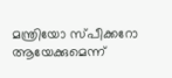മന്ത്രിയോ സ്പീക്കറോ ആയേക്കുമെന്ന്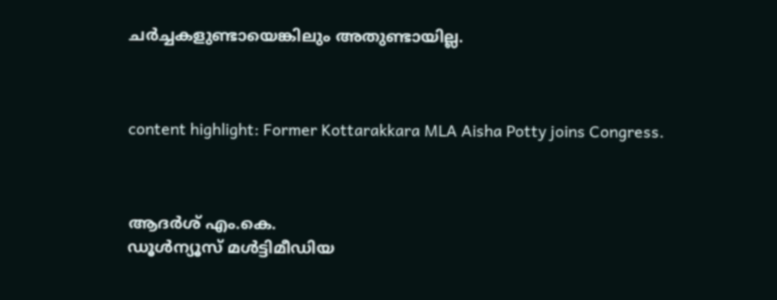ചര്‍ച്ചകളുണ്ടായെങ്കിലും അതുണ്ടായില്ല.



content highlight: Former Kottarakkara MLA Aisha Potty joins Congress.



ആദര്‍ശ് എം.കെ.
ഡൂള്‍ന്യൂസ് മള്‍ട്ടിമീഡിയ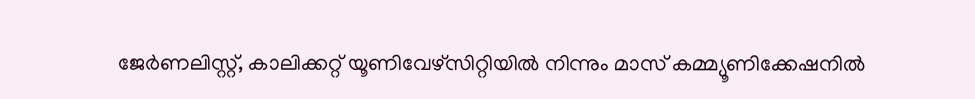ജേര്‍ണലിസ്റ്റ്, കാലിക്കറ്റ് യൂണിവേഴ്സിറ്റിയില്‍ നിന്നും മാസ് കമ്മ്യൂണിക്കേഷനില്‍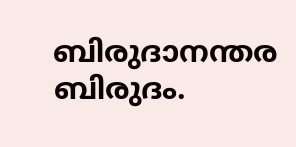ബിരുദാനന്തര ബിരുദം.